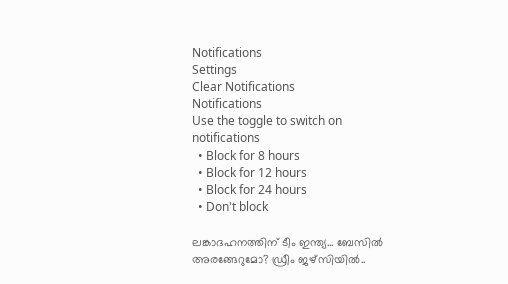Notifications
Settings
Clear Notifications
Notifications
Use the toggle to switch on notifications
  • Block for 8 hours
  • Block for 12 hours
  • Block for 24 hours
  • Don't block

ലങ്കാദഹനത്തിന് ടീം ഇന്ത്യ... ബേസില്‍ അരങ്ങേറുമോ? ഡ്രീം ജഴ്‌സിയില്‍..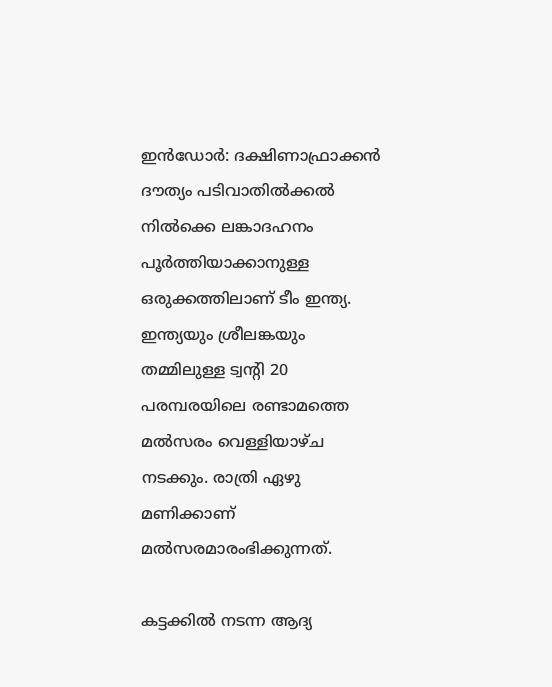ഇന്‍ഡോര്‍: ദക്ഷിണാഫ്രാക്കന്‍ ദൗത്യം പടിവാതില്‍ക്കല്‍ നില്‍ക്കെ ലങ്കാദഹനം പൂര്‍ത്തിയാക്കാനുള്ള ഒരുക്കത്തിലാണ് ടീം ഇന്ത്യ. ഇന്ത്യയും ശ്രീലങ്കയും തമ്മിലുള്ള ട്വന്‍റി 20 പരമ്പരയിലെ രണ്ടാമത്തെ മല്‍സരം വെള്ളിയാഴ്ച നടക്കും. രാത്രി ഏഴു മണിക്കാണ് മല്‍സരമാരംഭിക്കുന്നത്.

കട്ടക്കില്‍ നടന്ന ആദ്യ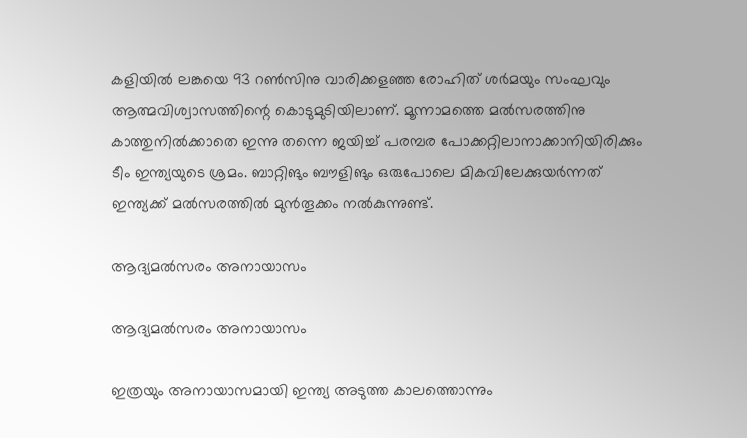കളിയില്‍ ലങ്കയെ 93 റണ്‍സിനു വാരിക്കളഞ്ഞ രോഹിത് ശര്‍മയും സംഘവും ആത്മവിശ്വാസത്തിന്റെ കൊടുമുടിയിലാണ്. മൂന്നാമത്തെ മല്‍സരത്തിനു കാത്തുനില്‍ക്കാതെ ഇന്നു തന്നെ ജയിച്ച് പരമ്പര പോക്കറ്റിലാനാക്കാനിയിരിക്കും ടീം ഇന്ത്യയുടെ ശ്രമം. ബാറ്റിങും ബൗളിങും ഒരുപോലെ മികവിലേക്കുയര്‍ന്നത് ഇന്ത്യക്ക് മല്‍സരത്തില്‍ മുന്‍തൂക്കം നല്‍കുന്നുണ്ട്.

ആദ്യമല്‍സരം അനായാസം

ആദ്യമല്‍സരം അനായാസം

ഇത്രയും അനായാസമായി ഇന്ത്യ അടുത്ത കാലത്തൊന്നും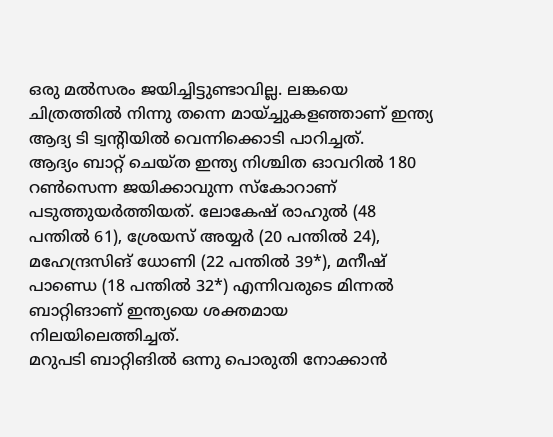ഒരു മല്‍സരം ജയിച്ചിട്ടുണ്ടാവില്ല. ലങ്കയെ ചിത്രത്തില്‍ നിന്നു തന്നെ മായ്ച്ചുകളഞ്ഞാണ് ഇന്ത്യ ആദ്യ ടി ട്വന്റിയില്‍ വെന്നിക്കൊടി പാറിച്ചത്.
ആദ്യം ബാറ്റ് ചെയ്ത ഇന്ത്യ നിശ്ചിത ഓവറില്‍ 180 റണ്‍സെന്ന ജയിക്കാവുന്ന സ്‌കോറാണ് പടുത്തുയര്‍ത്തിയത്. ലോകേഷ് രാഹുല്‍ (48 പന്തില്‍ 61), ശ്രേയസ് അയ്യര്‍ (20 പന്തില്‍ 24), മഹേന്ദ്രസിങ് ധോണി (22 പന്തില്‍ 39*), മനീഷ് പാണ്ഡെ (18 പന്തില്‍ 32*) എന്നിവരുടെ മിന്നല്‍ ബാറ്റിങാണ് ഇന്ത്യയെ ശക്തമായ നിലയിലെത്തിച്ചത്.
മറുപടി ബാറ്റിങില്‍ ഒന്നു പൊരുതി നോക്കാന്‍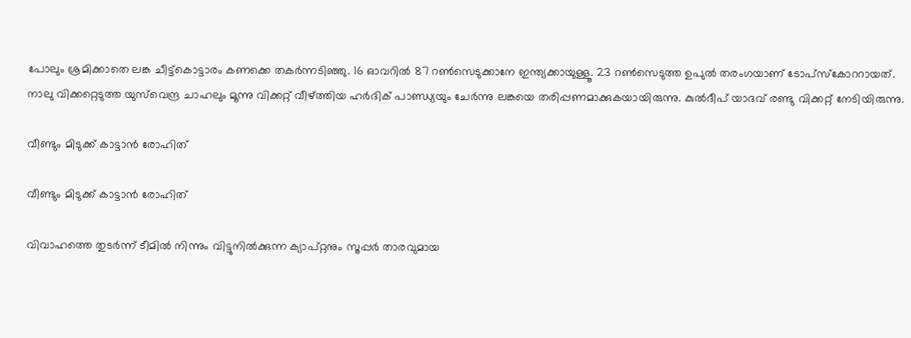പോലും ശ്രമിക്കാതെ ലങ്ക ചീട്ട്‌കൊട്ടാരം കണക്കെ തകര്‍ന്നടിഞ്ഞു. 16 ഓവറില്‍ 87 റണ്‍സെടുക്കാനേ ഇന്ത്യക്കായുള്ളൂ. 23 റണ്‍സെടുത്ത ഉപുല്‍ തരംഗയാണ് ടോപ്‌സ്‌കോററായത്.
നാലു വിക്കറ്റെടുത്ത യുസ്‌വെന്ദ്ര ചാഹലും മൂന്നു വിക്കറ്റ് വീഴ്ത്തിയ ഹര്‍ദിക് പാണ്ഡ്യയും ചേര്‍ന്നു ലങ്കയെ തരിപ്പണമാക്കുകയായിരുന്നു. കുല്‍ദീപ് യാദവ് രണ്ടു വിക്കറ്റ് നേടിയിരുന്നു.

വീണ്ടും മിടുക്ക് കാട്ടാന്‍ രോഹിത്

വീണ്ടും മിടുക്ക് കാട്ടാന്‍ രോഹിത്

വിവാഹത്തെ തുടര്‍ന്ന് ടീമില്‍ നിന്നും വിട്ടുനില്‍ക്കുന്ന ക്യാപ്റ്റനും സൂപ്പര്‍ താരവുമായ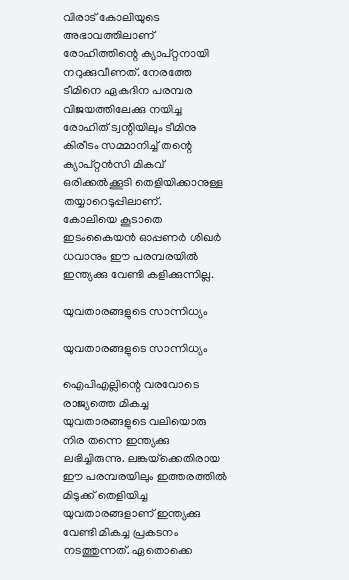വിരാട് കോലിയുടെ അഭാവത്തിലാണ് രോഹിത്തിന്റെ ക്യാപ്റ്റനായി നറുക്കുവീണത്. നേരത്തേ ടീമിനെ ഏകദിന പരമ്പര വിജയത്തിലേക്കു നയിച്ച രോഹിത് ട്വന്റിയിലും ടീമിനു കിരീടം സമ്മാനിച്ച് തന്റെ ക്യാപ്റ്റന്‍സി മികവ് ഒരിക്കല്‍ക്കൂടി തെളിയിക്കാനുള്ള തയ്യാറെടുപ്പിലാണ്.
കോലിയെ കൂടാതെ ഇടംകൈയന്‍ ഓപ്പണര്‍ ശിഖര്‍ ധവാനും ഈ പരമ്പരയില്‍ ഇന്ത്യക്കു വേണ്ടി കളിക്കുന്നില്ല.

യുവതാരങ്ങളുടെ സാന്നിധ്യം

യുവതാരങ്ങളുടെ സാന്നിധ്യം

ഐപിഎല്ലിന്റെ വരവോടെ രാജ്യത്തെ മികച്ച യുവതാരങ്ങളുടെ വലിയൊരു നിര തന്നെ ഇന്ത്യക്കു ലഭിച്ചിരുന്നു. ലങ്കയ്‌ക്കെതിരായ ഈ പരമ്പരയിലും ഇത്തരത്തില്‍ മിടുക്ക് തെളിയിച്ച യുവതാരങ്ങളാണ് ഇന്ത്യക്കു വേണ്ടി മികച്ച പ്രകടനം നടത്തുന്നത്. ഏതൊക്കെ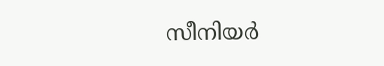സീനിയര്‍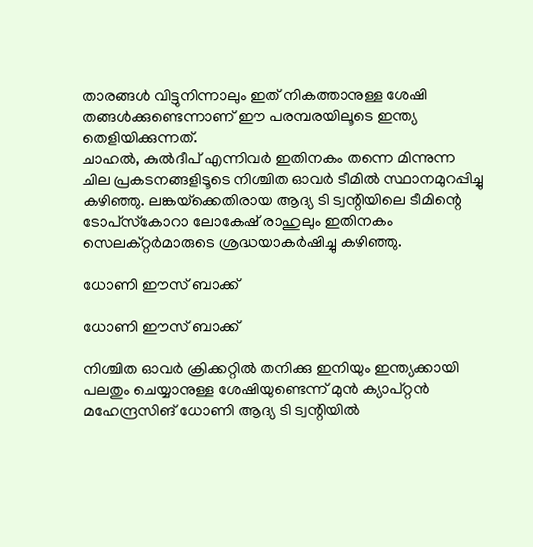താരങ്ങള്‍ വിട്ടുനിന്നാലും ഇത് നികത്താനുള്ള ശേഷി തങ്ങള്‍ക്കുണ്ടെന്നാണ് ഈ പരമ്പരയിലൂടെ ഇന്ത്യ തെളിയിക്കുന്നത്.
ചാഹല്‍, കുല്‍ദീപ് എന്നിവര്‍ ഇതിനകം തന്നെ മിന്നുന്ന ചില പ്രകടനങ്ങളിടൂടെ നിശ്ചിത ഓവര്‍ ടീമില്‍ സ്ഥാനമുറപ്പിച്ചു കഴിഞ്ഞു. ലങ്കയ്‌ക്കെതിരായ ആദ്യ ടി ട്വന്റിയിലെ ടീമിന്റെ ടോപ്‌സ്‌കോറാ ലോകേഷ് രാഹുലും ഇതിനകം സെലക്റ്റര്‍മാരുടെ ശ്രദ്ധയാകര്‍ഷിച്ചു കഴിഞ്ഞു.

ധോണി ഈസ് ബാക്ക്

ധോണി ഈസ് ബാക്ക്

നിശ്ചിത ഓവര്‍ ക്രിക്കറ്റില്‍ തനിക്കു ഇനിയും ഇന്ത്യക്കായി പലതും ചെയ്യാനുള്ള ശേഷിയുണ്ടെന്ന് മുന്‍ ക്യാപ്റ്റന്‍ മഹേന്ദ്രസിങ് ധോണി ആദ്യ ടി ട്വന്റിയില്‍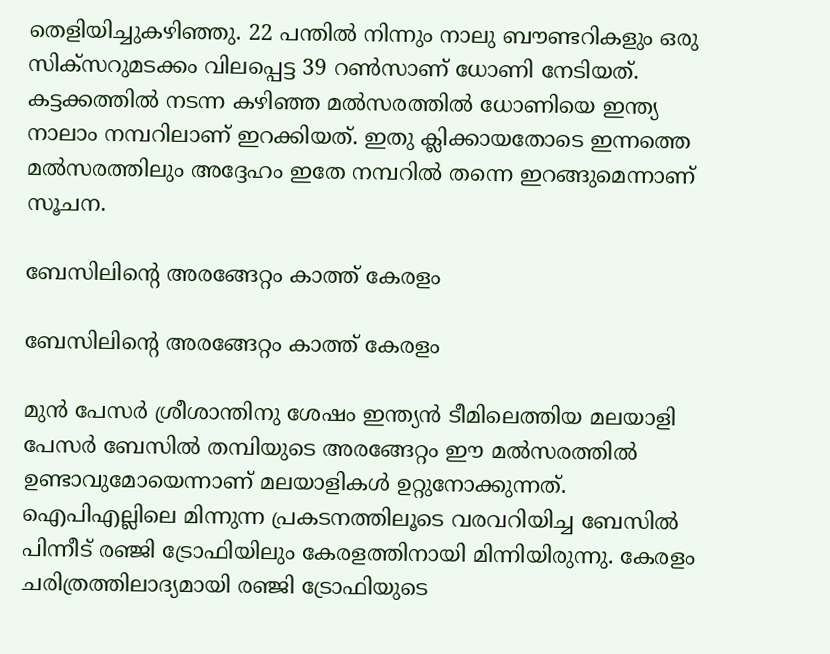തെളിയിച്ചുകഴിഞ്ഞു. 22 പന്തില്‍ നിന്നും നാലു ബൗണ്ടറികളും ഒരു സിക്‌സറുമടക്കം വിലപ്പെട്ട 39 റണ്‍സാണ് ധോണി നേടിയത്.
കട്ടക്കത്തില്‍ നടന്ന കഴിഞ്ഞ മല്‍സരത്തില്‍ ധോണിയെ ഇന്ത്യ നാലാം നമ്പറിലാണ് ഇറക്കിയത്. ഇതു ക്ലിക്കായതോടെ ഇന്നത്തെ മല്‍സരത്തിലും അദ്ദേഹം ഇതേ നമ്പറില്‍ തന്നെ ഇറങ്ങുമെന്നാണ് സൂചന.

ബേസിലിന്റെ അരങ്ങേറ്റം കാത്ത് കേരളം

ബേസിലിന്റെ അരങ്ങേറ്റം കാത്ത് കേരളം

മുന്‍ പേസര്‍ ശ്രീശാന്തിനു ശേഷം ഇന്ത്യന്‍ ടീമിലെത്തിയ മലയാളി പേസര്‍ ബേസില്‍ തമ്പിയുടെ അരങ്ങേറ്റം ഈ മല്‍സരത്തില്‍ ഉണ്ടാവുമോയെന്നാണ് മലയാളികള്‍ ഉറ്റുനോക്കുന്നത്.
ഐപിഎല്ലിലെ മിന്നുന്ന പ്രകടനത്തിലൂടെ വരവറിയിച്ച ബേസില്‍ പിന്നീട് രഞ്ജി ട്രോഫിയിലും കേരളത്തിനായി മിന്നിയിരുന്നു. കേരളം ചരിത്രത്തിലാദ്യമായി രഞ്ജി ട്രോഫിയുടെ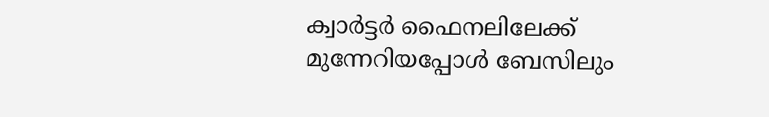ക്വാര്‍ട്ടര്‍ ഫൈനലിലേക്ക് മുന്നേറിയപ്പോള്‍ ബേസിലും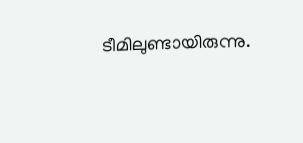ടീമിലുണ്ടായിരുന്നു.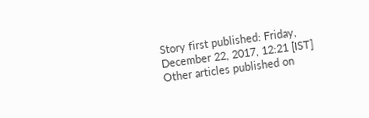Story first published: Friday, December 22, 2017, 12:21 [IST]
Other articles published on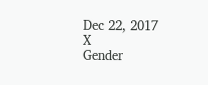Dec 22, 2017
X
Gender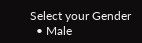Select your Gender
  • Male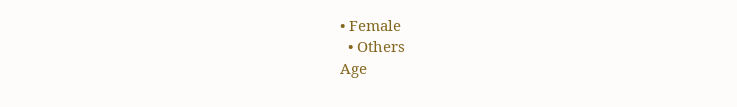• Female
  • Others
Age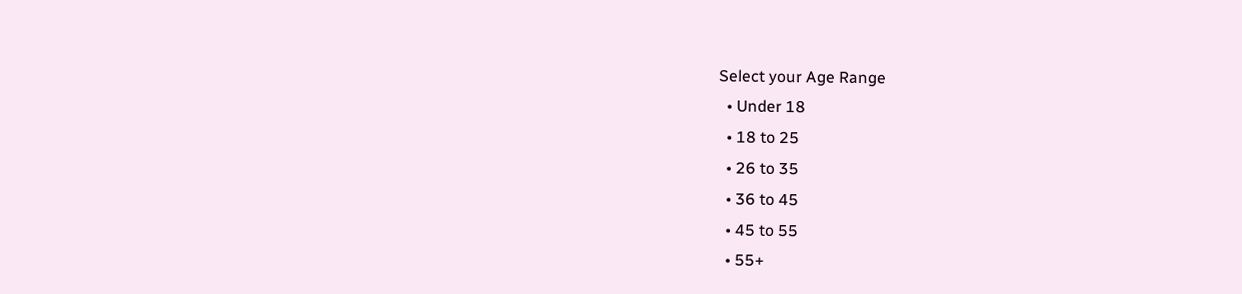Select your Age Range
  • Under 18
  • 18 to 25
  • 26 to 35
  • 36 to 45
  • 45 to 55
  • 55+